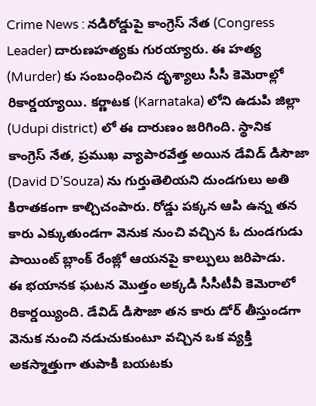Crime News : నడిరోడ్డుపై కాంగ్రెస్ నేత (Congress Leader) దారుణహత్యకు గురయ్యారు. ఈ హత్య (Murder) కు సంబంధించిన దృశ్యాలు సీసీ కెమెరాల్లో రికార్డయ్యాయి. కర్ణాటక (Karnataka) లోని ఉడుపి జిల్లా (Udupi district) లో ఈ దారుణం జరిగింది. స్థానిక కాంగ్రెస్ నేత, ప్రముఖ వ్యాపారవేత్త అయిన డేవిడ్ డిసౌజా (David D’Souza) ను గుర్తుతెలియని దుండగులు అతి కిరాతకంగా కాల్చిచంపారు. రోడ్డు పక్కన ఆపి ఉన్న తన కారు ఎక్కుతుండగా వెనుక నుంచి వచ్చిన ఓ దుండగుడు పాయింట్ బ్లాంక్ రేంజ్లో ఆయనపై కాల్పులు జరిపాడు.
ఈ భయానక ఘటన మొత్తం అక్కడి సీసీటీవీ కెమెరాలో రికార్డయ్యింది. డేవిడ్ డిసౌజా తన కారు డోర్ తీస్తుండగా వెనుక నుంచి నడుచుకుంటూ వచ్చిన ఒక వ్యక్తి అకస్మాత్తుగా తుపాకి బయటకు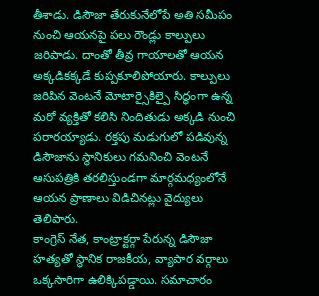తీశాడు. డిసౌజా తేరుకునేలోపే అతి సమీపం నుంచి ఆయనపై పలు రౌండ్లు కాల్పులు జరిపాడు. దాంతో తీవ్ర గాయాలతో ఆయన అక్కడికక్కడే కుప్పకూలిపోయారు. కాల్పులు జరిపిన వెంటనే మోటార్సైకిల్పై సిద్ధంగా ఉన్న మరో వ్యక్తితో కలిసి నిందితుడు అక్కడి నుంచి పరారయ్యాడు. రక్తపు మడుగులో పడివున్న డిసౌజాను స్థానికులు గమనించి వెంటనే ఆసుపత్రికి తరలిస్తుండగా మార్గమధ్యంలోనే ఆయన ప్రాణాలు విడిచినట్లు వైద్యులు తెలిపారు.
కాంగ్రెస్ నేత, కాంట్రాక్టర్గా పేరున్న డిసౌజా హత్యతో స్థానిక రాజకీయ, వ్యాపార వర్గాలు ఒక్కసారిగా ఉలిక్కిపడ్డాయి. సమాచారం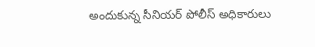అందుకున్న సీనియర్ పోలీస్ అధికారులు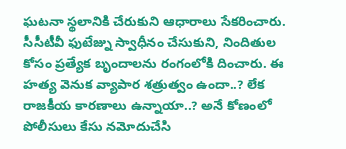ఘటనా స్థలానికి చేరుకుని ఆధారాలు సేకరించారు. సీసీటీవీ ఫుటేజ్ను స్వాధీనం చేసుకుని, నిందితుల కోసం ప్రత్యేక బృందాలను రంగంలోకి దించారు. ఈ హత్య వెనుక వ్యాపార శత్రుత్వం ఉందా..? లేక రాజకీయ కారణాలు ఉన్నాయా..? అనే కోణంలో పోలీసులు కేసు నమోదుచేసి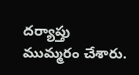దర్యాప్తు ముమ్మరం చేశారు.